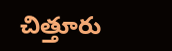చిత్తూరు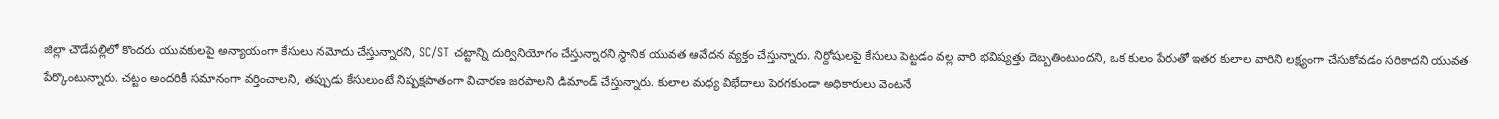జిల్లా చౌడేపల్లిలో కొందరు యువకులపై అన్యాయంగా కేసులు నమోదు చేస్తున్నారని, SC/ST చట్టాన్ని దుర్వినియోగం చేస్తున్నారని స్థానిక యువత ఆవేదన వ్యక్తం చేస్తున్నారు. నిర్దోషులపై కేసులు పెట్టడం వల్ల వారి భవిష్యత్తు దెబ్బతింటుందని, ఒక కులం పేరుతో ఇతర కులాల వారిని లక్ష్యంగా చేసుకోవడం సరికాదని యువత పేర్కొంటున్నారు. చట్టం అందరికీ సమానంగా వర్తించాలని, తప్పుడు కేసులుంటే నిష్పక్షపాతంగా విచారణ జరపాలని డిమాండ్ చేస్తున్నారు. కులాల మధ్య విభేదాలు పెరగకుండా అధికారులు వెంటనే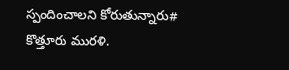స్పందించాలని కోరుతున్నారు# కొత్తూరు మురళి.